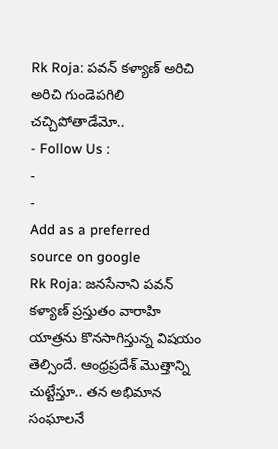Rk Roja: పవన్ కళ్యాణ్ అరిచి అరిచి గుండెపగిలి చచ్చిపోతాడేమో..
- Follow Us :
-
-
Add as a preferred
source on google
Rk Roja: జనసేనాని పవన్ కళ్యాణ్ ప్రస్తుతం వారాహి యాత్రను కొనసాగిస్తున్న విషయం తెల్సిందే. ఆంధ్రప్రదేశ్ మొత్తాన్ని చుట్టేస్తూ.. తన అభిమాన సంఘాలనే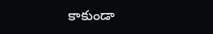కాకుండా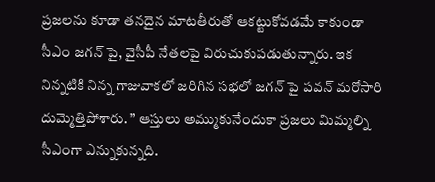ప్రజలను కూడా తనదైన మాటతీరుతో ఆకట్టుకోవడమే కాకుండా సీఎం జగన్ పై, వైసీపీ నేతలపై విరుచుకుపడుతున్నారు. ఇక నిన్నటికి నిన్న గాజువాకలో జరిగిన సభలో జగన్ పై పవన్ మరోసారి దుమ్మెత్తిపోశారు. ” ఆస్తులు అమ్ముకునేందుకా ప్రజలు మిమ్మల్ని సీఎంగా ఎన్నుకున్నది.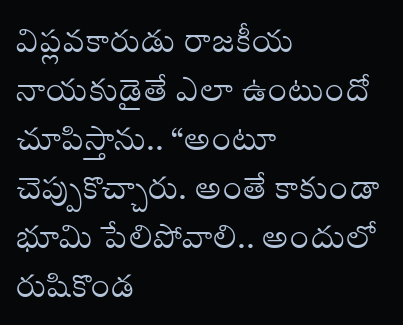విప్లవకారుడు రాజకీయ నాయకుడైతే ఎలా ఉంటుందో చూపిస్తాను.. “అంటూ చెప్పుకొచ్చారు. అంతే కాకుండా భూమి పేలిపోవాలి.. అందులో రుషికొండ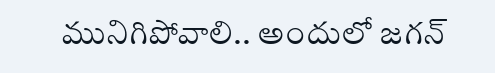మునిగిపోవాలి.. అందులో జగన్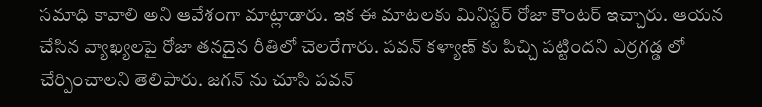సమాధి కావాలి అని ఆవేశంగా మాట్లాడారు. ఇక ఈ మాటలకు మినిస్టర్ రోజా కౌంటర్ ఇచ్చారు. ఆయన చేసిన వ్యాఖ్యలపై రోజా తనదైన రీతిలో చెలరేగారు. పవన్ కళ్యాణ్ కు పిచ్చి పట్టిందని ఎర్రగడ్డ లో చేర్పించాలని తెలిపారు. జగన్ ను చూసి పవన్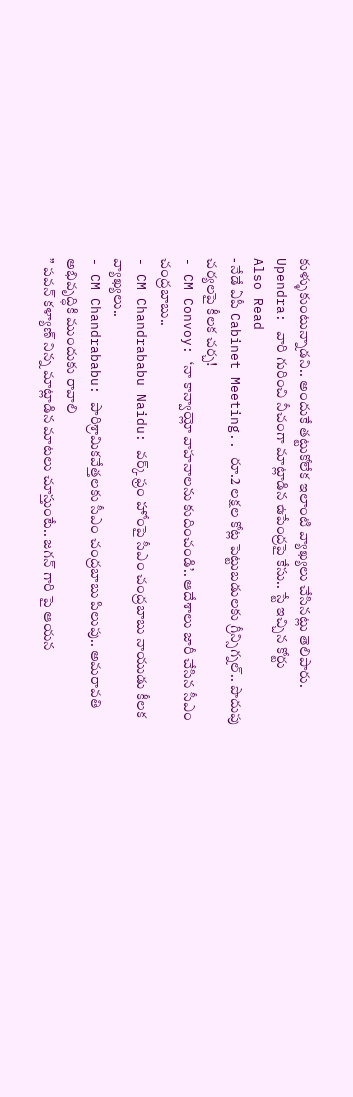కుళ్ళుకుంటున్నాడని.. అందుకే తట్టుకోలేక ఇలాంటి వ్యాఖ్యలు చేసినట్లు తెలిపారు.
Upendra: వారి గురించి నీచంగా మాట్లాడిన ఉపేంద్రపై కేసు.. స్టే ఇచ్చిన కోర్టు
Also Read
- నేడే ఏపీ Cabinet Meeting.. రూ.2 లక్షల కోట్ల పెట్టుబడులకు గ్రీన్సిగ్నల్.. పొదుపు చర్యలపై కీలక చర్చ!
- CM Convoy: ‘నా కాన్వాయ్లో వాహనాలను కుదించండి’.. ఆదేశాలు జారీ చేసిన సీఎం చంద్రబాబు..
- CM Chandrababu Naidu: వర్క్ ఫ్రం హోంపై సీఎం చంద్రబాబు నాయుడు కీలక వ్యాఖ్యలు..
- CM Chandrababu: పారిశ్రామికవేత్తలకు సీఎం చంద్రబాబు పిలుపు.. అమరావతి అభివృద్ధికి ముందుకు రావాలి
” పవన్ కళ్యాణ్ నిన్న మాట్లాడిన మాటలు చూస్తుంటే.. జగన్ గారి పై ఆయన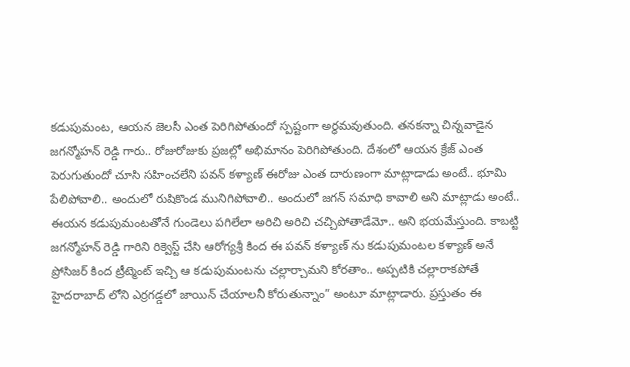కడుపుమంట, ఆయన జెలసీ ఎంత పెరిగిపోతుందో స్పష్టంగా అర్ధమవుతుంది. తనకన్నా చిన్నవాడైన జగన్మోహన్ రెడ్డి గారు.. రోజురోజుకు ప్రజల్లో అభిమానం పెరిగిపోతుంది. దేశంలో ఆయన క్రేజ్ ఎంత పెరుగుతుందో చూసి సహించలేని పవన్ కళ్యాణ్ ఈరోజు ఎంత దారుణంగా మాట్లాడాడు అంటే.. భూమి పేలిపోవాలి.. అందులో రుషికొండ మునిగిపోవాలి.. అందులో జగన్ సమాధి కావాలి అని మాట్లాడు అంటే.. ఈయన కడుపుమంటతోనే గుండెలు పగిలేలా అరిచి అరిచి చచ్చిపోతాడేమో.. అని భయమేస్తుంది. కాబట్టి జగన్మోహన్ రెడ్డి గారిని రిక్వెస్ట్ చేసి ఆరోగ్యశ్రీ కింద ఈ పవన్ కళ్యాణ్ ను కడుపుమంటల కళ్యాణ్ అనే ప్రోసిజర్ కింద ట్రీట్మెంట్ ఇచ్చి ఆ కడుపుమంటను చల్లార్చామని కోరతాం.. అప్పటికి చల్లారాకపోతే హైదరాబాద్ లోని ఎర్రగడ్డలో జాయిన్ చేయాలనీ కోరుతున్నాం” అంటూ మాట్లాడారు. ప్రస్తుతం ఈ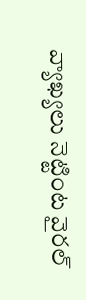వ్యాఖ్యలు నెట్టింట వైరల్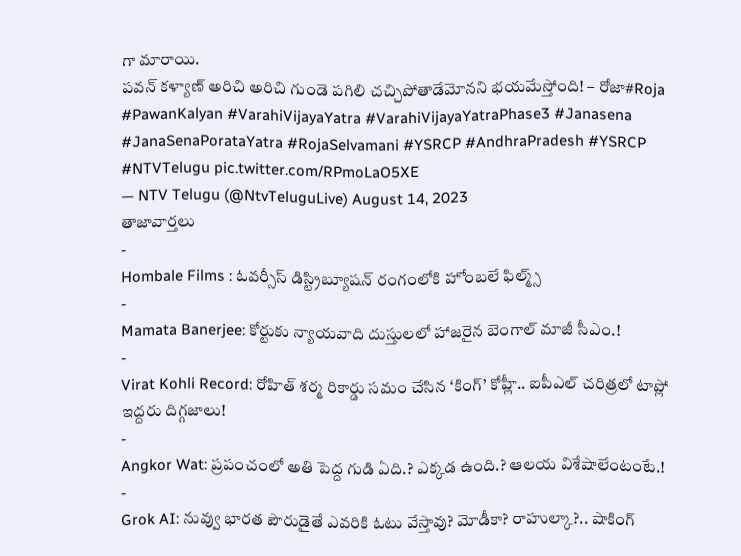గా మారాయి.
పవన్ కళ్యాణ్ అరిచి అరిచి గుండె పగిలి చచ్చిపోతాడేమోనని భయమేస్తోంది! – రోజా#Roja #PawanKalyan #VarahiVijayaYatra #VarahiVijayaYatraPhase3 #Janasena #JanaSenaPorataYatra #RojaSelvamani #YSRCP #AndhraPradesh #YSRCP #NTVTelugu pic.twitter.com/RPmoLaO5XE
— NTV Telugu (@NtvTeluguLive) August 14, 2023
తాజావార్తలు
-
Hombale Films : ఓవర్సీస్ డిస్ట్రిబ్యూషన్ రంగంలోకి హోంబలే ఫిల్మ్స్
-
Mamata Banerjee: కోర్టుకు న్యాయవాది దుస్తులలో హాజరైన బెంగాల్ మాజీ సీఎం.!
-
Virat Kohli Record: రోహిత్ శర్మ రికార్డు సమం చేసిన ‘కింగ్’ కోహ్లీ.. ఐపీఎల్ చరిత్రలో టాప్లో ఇద్దరు దిగ్గజాలు!
-
Angkor Wat: ప్రపంచంలో అతి పెద్ద గుడి ఏది.? ఎక్కడ ఉంది.? ఆలయ విశేషాలేంటంటే.!
-
Grok AI: నువ్వు భారత పౌరుడైతే ఎవరికి ఓటు వేస్తావు? మోడీకా? రాహుల్కా?.. షాకింగ్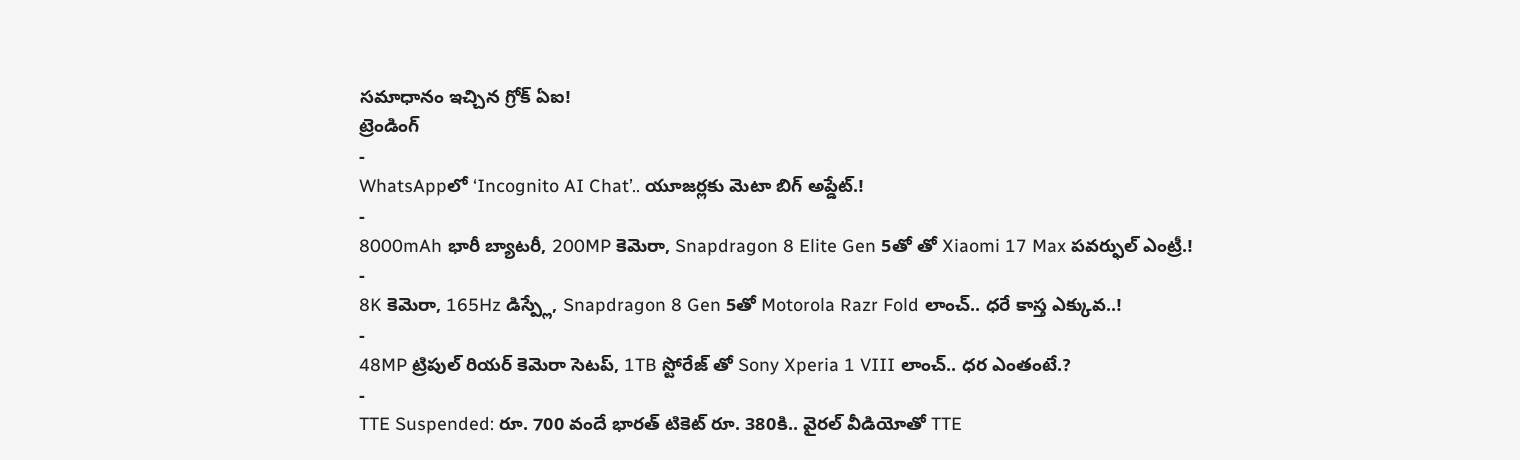సమాధానం ఇచ్చిన గ్రోక్ ఏఐ!
ట్రెండింగ్
-
WhatsAppలో ‘Incognito AI Chat’.. యూజర్లకు మెటా బిగ్ అప్డేట్.!
-
8000mAh భారీ బ్యాటరీ, 200MP కెమెరా, Snapdragon 8 Elite Gen 5తో తో Xiaomi 17 Max పవర్ఫుల్ ఎంట్రీ.!
-
8K కెమెరా, 165Hz డిస్ప్లే, Snapdragon 8 Gen 5తో Motorola Razr Fold లాంచ్.. ధరే కాస్త ఎక్కువ..!
-
48MP ట్రిపుల్ రియర్ కెమెరా సెటప్, 1TB స్టోరేజ్ తో Sony Xperia 1 VIII లాంచ్.. ధర ఎంతంటే.?
-
TTE Suspended: రూ. 700 వందే భారత్ టికెట్ రూ. 380కి.. వైరల్ వీడియోతో TTE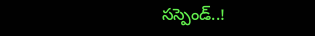సస్పెండ్..!